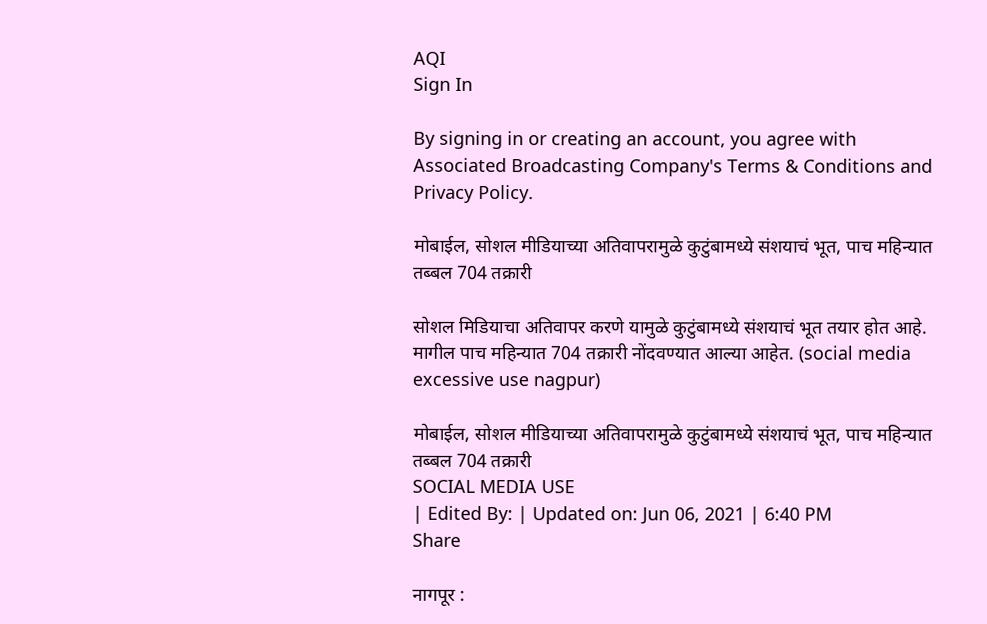AQI
Sign In

By signing in or creating an account, you agree with Associated Broadcasting Company's Terms & Conditions and Privacy Policy.

मोबाईल, सोशल मीडियाच्या अतिवापरामुळे कुटुंबामध्ये संशयाचं भूत, पाच महिन्यात तब्बल 704 तक्रारी

सोशल मिडियाचा अतिवापर करणे यामुळे कुटुंबामध्ये संशयाचं भूत तयार होत आहे. मागील पाच महिन्यात 704 तक्रारी नोंदवण्यात आल्या आहेत. (social media excessive use nagpur)

मोबाईल, सोशल मीडियाच्या अतिवापरामुळे कुटुंबामध्ये संशयाचं भूत, पाच महिन्यात तब्बल 704 तक्रारी
SOCIAL MEDIA USE
| Edited By: | Updated on: Jun 06, 2021 | 6:40 PM
Share

नागपूर :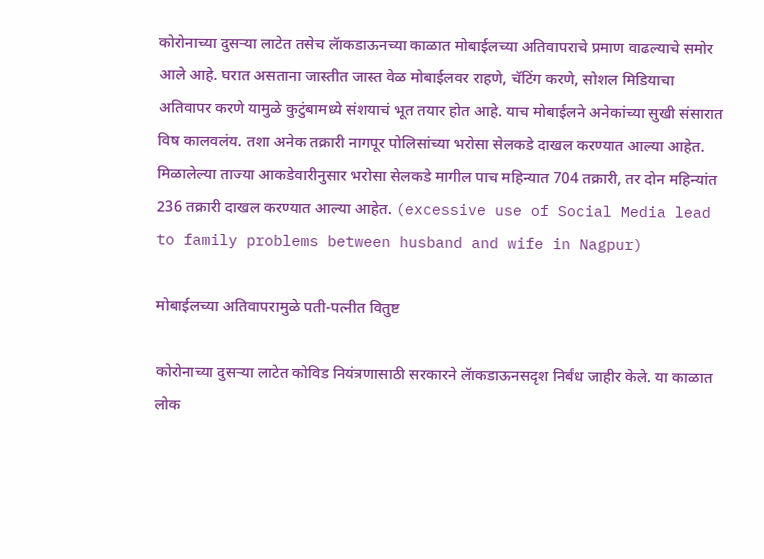कोरोनाच्या दुसऱ्या लाटेत तसेच लॅाकडाऊनच्या काळात मोबाईलच्या अतिवापराचे प्रमाण वाढल्याचे समोर आले आहे. घरात असताना जास्तीत जास्त वेळ मोबाईलवर राहणे, चॅटिंग करणे, सोशल मिडियाचा अतिवापर करणे यामुळे कुटुंबामध्ये संशयाचं भूत तयार होत आहे. याच मोबाईलने अनेकांच्या सुखी संसारात विष कालवलंय. तशा अनेक तक्रारी नागपूर पोलिसांच्या भरोसा सेलकडे दाखल करण्यात आल्या आहेत. मिळालेल्या ताज्या आकडेवारीनुसार भरोसा सेलकडे मागील पाच महिन्यात 704 तक्रारी, तर दोन महिन्यांत 236 तक्रारी दाखल करण्यात आल्या आहेत. (excessive use of Social Media lead to family problems between husband and wife in Nagpur)

मोबाईलच्या अतिवापरामुळे पती-पत्नीत वितुष्ट

कोरोनाच्या दुसऱ्या लाटेत कोविड नियंत्रणासाठी सरकारने लॅाकडाऊनसदृश निर्बंध जाहीर केले. या काळात लोक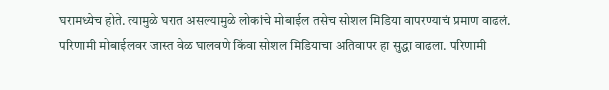घरामध्येच होते. त्यामुळे घरात असल्यामुळे लोकांचे मोबाईल तसेच सोशल मिडिया वापरण्याचं प्रमाण वाढलं. परिणामी मोबाईलवर जास्त वेळ घालवणे किंवा सोशल मिडियाचा अतिवापर हा सुद्धा वाढला. परिणामी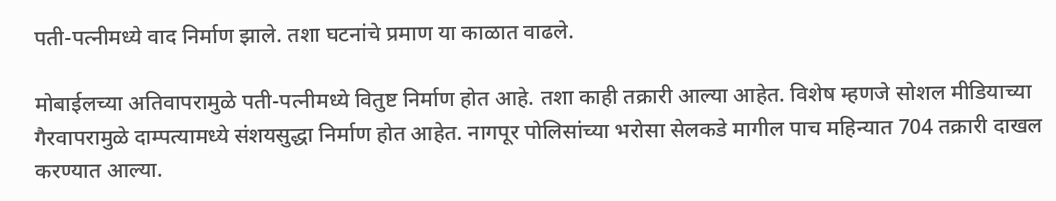पती-पत्नीमध्ये वाद निर्माण झाले. तशा घटनांचे प्रमाण या काळात वाढले.

मोबाईलच्या अतिवापरामुळे पती-पत्नीमध्ये वितुष्ट निर्माण होत आहे. तशा काही तक्रारी आल्या आहेत. विशेष म्हणजे सोशल मीडियाच्या गैरवापरामुळे दाम्पत्यामध्ये संशयसुद्धा निर्माण होत आहेत. नागपूर पोलिसांच्या भरोसा सेलकडे मागील पाच महिन्यात 704 तक्रारी दाखल करण्यात आल्या.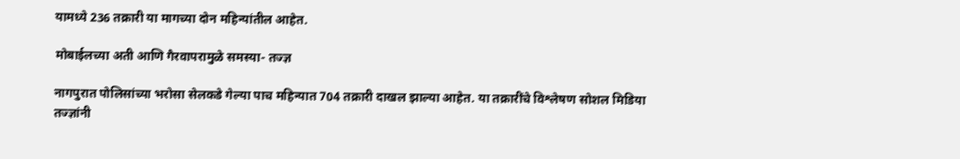यामध्ये 236 तक्रारी या मागच्या दोन महिन्यांतील आहेत.

मोबाईलच्या अती आणि गैरवापरामुळे समस्या- तज्ज्ञ

नागपुरात पोलिसांच्या भरोसा सेलकडे गेल्या पाच महिन्यात 704 तक्रारी दाखल झाल्या आहेत. या तक्रारींचे विश्लेषण सोशल मिडिया तज्ज्ञांनी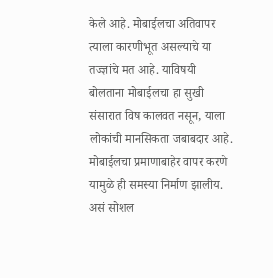केले आहे. मोबाईलचा अतिवापर त्याला कारणीभूत असल्याचे या तज्ज्ञांचे मत आहे. याविषयी बोलताना मोबाईलचा हा सुखी संसारात विष कालवत नसून, याला लोकांची मानसिकता जबाबदार आहे. मोबाईलचा प्रमाणाबाहेर वापर करणे यामुळे ही समस्या निर्माण झालीय. असं सोशल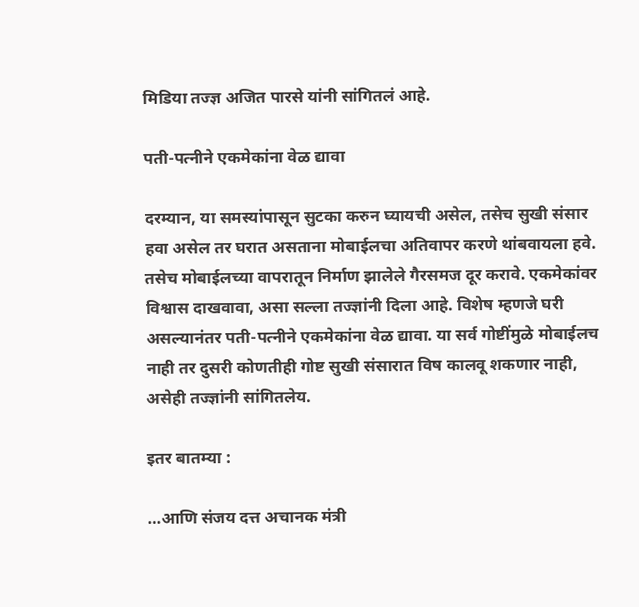मिडिया तज्ज्ञ अजित पारसे यांनी सांगितलं आहे.

पती-पत्नीने एकमेकांना वेळ द्यावा

दरम्यान, या समस्यांपासून सुटका करुन घ्यायची असेल, तसेच सुखी संसार हवा असेल तर घरात असताना मोबाईलचा अतिवापर करणे थांबवायला हवे. तसेच मोबाईलच्या वापरातून निर्माण झालेले गैरसमज दूर करावे. एकमेकांवर विश्वास दाखवावा, असा सल्ला तज्ज्ञांनी दिला आहे. विशेष म्हणजे घरी असल्यानंतर पती-पत्नीने एकमेकांना वेळ द्यावा. या सर्व गोष्टींमुळे मोबाईलच नाही तर दुसरी कोणतीही गोष्ट सुखी संसारात विष कालवू शकणार नाही, असेही तज्ज्ञांनी सांगितलेय.

इतर बातम्या :

…आणि संजय दत्त अचानक मंत्री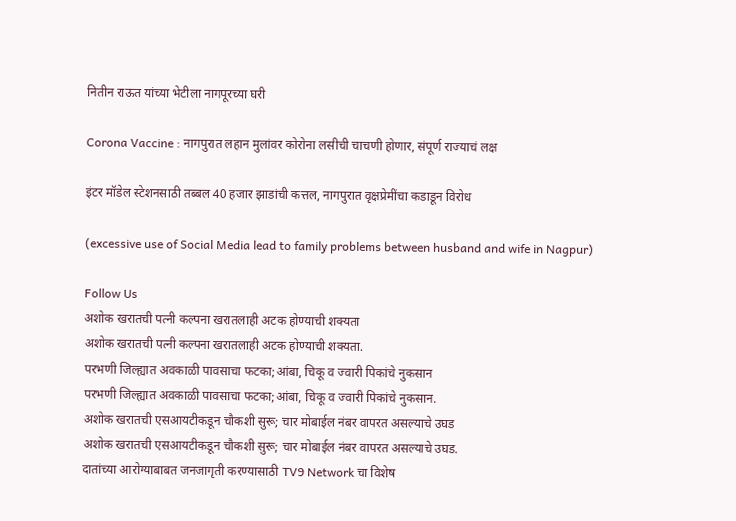नितीन राऊत यांच्या भेटीला नागपूरच्या घरी

Corona Vaccine : नागपुरात लहान मुलांवर कोरोना लसीची चाचणी होणार, संपूर्ण राज्याचं लक्ष

इंटर मॉडेल स्टेशनसाठी तब्बल 40 हजार झाडांची कत्तल, नागपुरात वृक्षप्रेमींचा कडाडून विरोध

(excessive use of Social Media lead to family problems between husband and wife in Nagpur)

Follow Us
अशोक खरातची पत्नी कल्पना खरातलाही अटक होण्याची शक्यता
अशोक खरातची पत्नी कल्पना खरातलाही अटक होण्याची शक्यता.
परभणी जिल्ह्यात अवकाळी पावसाचा फटका;आंबा, चिकू व ज्वारी पिकांचे नुकसान
परभणी जिल्ह्यात अवकाळी पावसाचा फटका;आंबा, चिकू व ज्वारी पिकांचे नुकसान.
अशोक खरातची एसआयटीकडून चौकशी सुरू; चार मोबाईल नंबर वापरत असल्याचे उघड
अशोक खरातची एसआयटीकडून चौकशी सुरू; चार मोबाईल नंबर वापरत असल्याचे उघड.
दातांच्या आरोग्याबाबत जनजागृती करण्यासाठी TV9 Network चा विशेष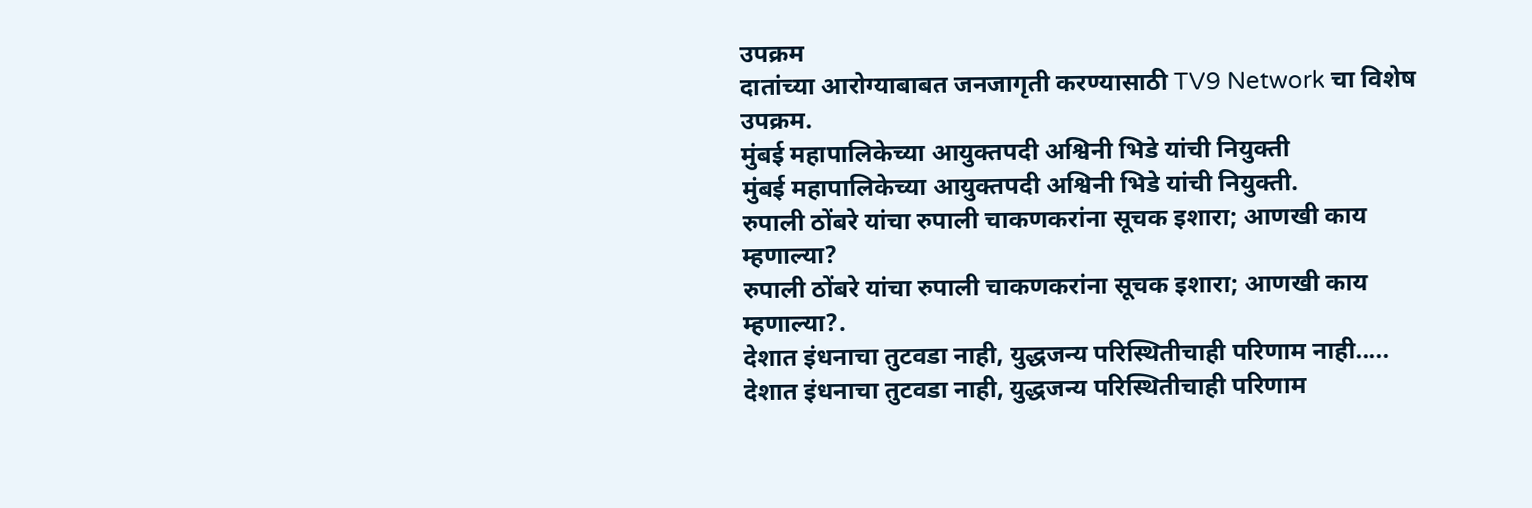उपक्रम
दातांच्या आरोग्याबाबत जनजागृती करण्यासाठी TV9 Network चा विशेष उपक्रम.
मुंबई महापालिकेच्या आयुक्तपदी अश्विनी भिडे यांची नियुक्ती
मुंबई महापालिकेच्या आयुक्तपदी अश्विनी भिडे यांची नियुक्ती.
रुपाली ठोंबरे यांचा रुपाली चाकणकरांना सूचक इशारा; आणखी काय म्हणाल्या?
रुपाली ठोंबरे यांचा रुपाली चाकणकरांना सूचक इशारा; आणखी काय म्हणाल्या?.
देशात इंधनाचा तुटवडा नाही, युद्धजन्य परिस्थितीचाही परिणाम नाही.....
देशात इंधनाचा तुटवडा नाही, युद्धजन्य परिस्थितीचाही परिणाम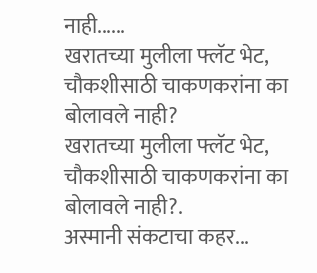नाही......
खरातच्या मुलीला फ्लॅट भेट, चौकशीसाठी चाकणकरांना का बोलावले नाही?
खरातच्या मुलीला फ्लॅट भेट, चौकशीसाठी चाकणकरांना का बोलावले नाही?.
अस्मानी संकटाचा कहर...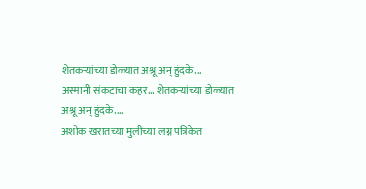शेतकऱ्यांच्या डोळ्यात अश्रू अन् हुंदके...
अस्मानी संकटाचा कहर... शेतकऱ्यांच्या डोळ्यात अश्रू अन् हुंदके....
अशोक खरातच्या मुलीच्या लग्न पत्रिकेत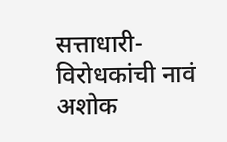सत्ताधारी- विरोधकांची नावं
अशोक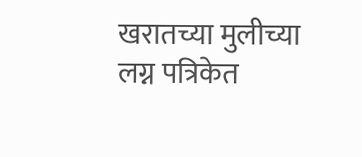खरातच्या मुलीच्या लग्न पत्रिकेत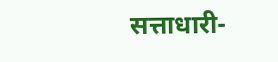सत्ताधारी-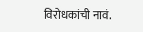विरोधकांची नावं.